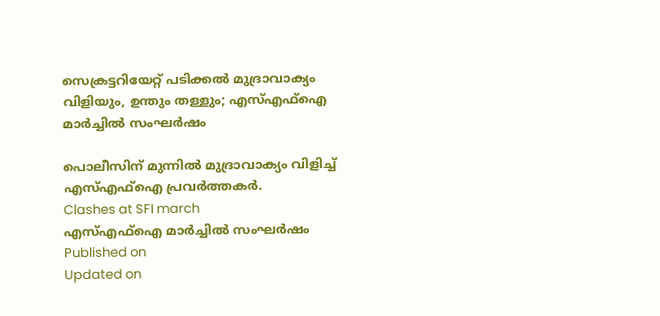സെക്രട്ടറിയേറ്റ് പടിക്കൽ മുദ്രാവാക്യം വിളിയും, ഉന്തും തള്ളും; എസ്എഫ്ഐ മാർച്ചിൽ സംഘർഷം

പൊലീസിന് മുന്നില്‍ മുദ്രാവാക്യം വിളിച്ച് എസ്എഫ്ഐ പ്രവർത്തകർ.
Clashes at SFI march
എസ്എഫ്ഐ മാർച്ചിൽ സംഘർഷം
Published on
Updated on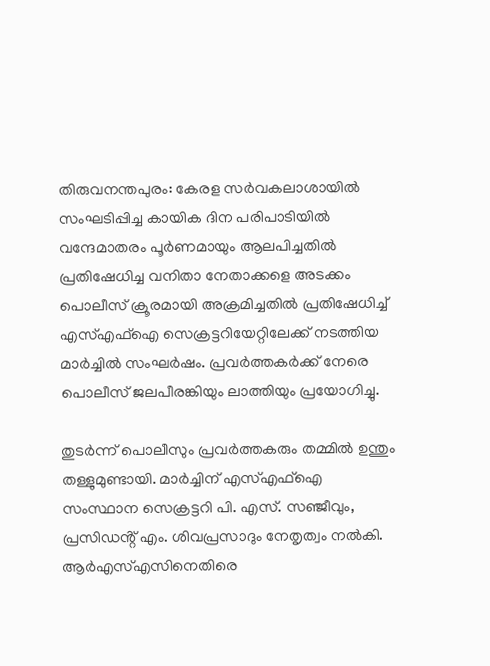തിരുവനന്തപുരം: കേരള സര്‍വകലാശായില്‍ സംഘടിപ്പിച്ച കായിക ദിന പരിപാടിയില്‍ വന്ദേമാതരം പൂര്‍ണമായും ആലപിച്ചതില്‍ പ്രതിഷേധിച്ച വനിതാ നേതാക്കളെ അടക്കം പൊലീസ് ക്രൂരമായി അക്രമിച്ചതിൽ പ്രതിഷേധിച്ച് എസ്എഫ്‌ഐ സെക്രട്ടറിയേറ്റിലേക്ക് നടത്തിയ മാര്‍ച്ചില്‍ സംഘര്‍ഷം. പ്രവര്‍ത്തകര്‍ക്ക് നേരെ പൊലീസ് ജലപീരങ്കിയും ലാത്തിയും പ്രയോഗിച്ചു.

തുടർന്ന് പൊലീസും പ്രവര്‍ത്തകരും തമ്മില്‍ ഉന്തും തള്ളുമുണ്ടായി. മാർച്ചിന് എസ്എഫ്‌ഐ സംസ്ഥാന സെക്രട്ടറി പി. എസ്. സഞ്ജീവും, പ്രസിഡൻ്റ് എം. ശിവപ്രസാദും നേതൃത്വം നൽകി. ആര്‍എസ്എസിനെതിരെ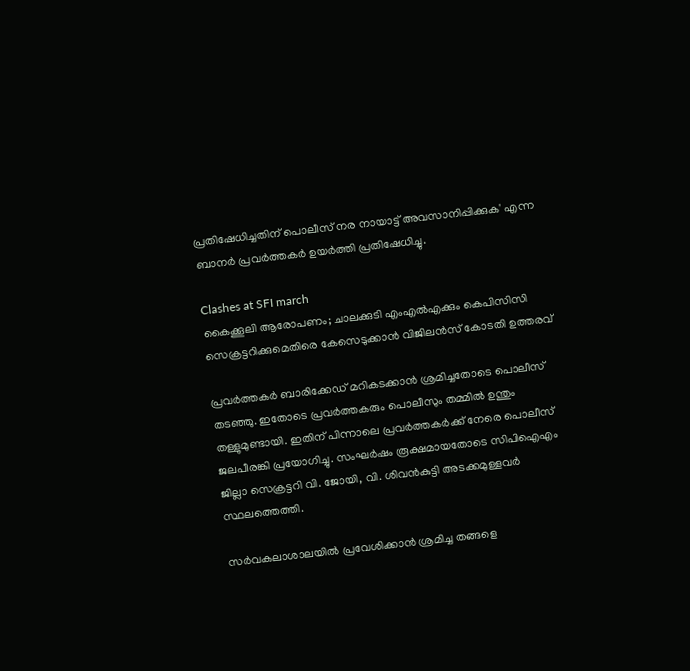പ്രതിഷേധിച്ചതിന് പൊലീസ് നര നായാട്ട് അവസാനിപ്പിക്കുക' എന്ന ബാനര്‍ പ്രവര്‍ത്തകര്‍ ഉയര്‍ത്തി പ്രതിഷേധിച്ചു.

Clashes at SFI march
കൈക്കൂലി ആരോപണം; ചാലക്കുടി എംഎൽഎക്കും കെപിസിസി സെക്രട്ടറിക്കുമെതിരെ കേസെടുക്കാൻ വിജിലൻസ് കോടതി ഉത്തരവ്

പ്രവര്‍ത്തകര്‍ ബാരിക്കേഡ് മറികടക്കാന്‍ ശ്രമിച്ചതോടെ പൊലീസ് തടഞ്ഞു. ഇതോടെ പ്രവര്‍ത്തകരും പൊലീസും തമ്മില്‍ ഉന്തും തള്ളുമുണ്ടായി. ഇതിന് പിന്നാലെ പ്രവര്‍ത്തകര്‍ക്ക് നേരെ പൊലീസ് ജലപീരങ്കി പ്രയോഗിച്ചു. സംഘര്‍ഷം രൂക്ഷമായതോടെ സിപിഐഎം ജില്ലാ സെക്രട്ടറി വി. ജോയി, വി. ശിവന്‍കുട്ടി അടക്കമുള്ളവര്‍ സ്ഥലത്തെത്തി.

സര്‍വകലാശാലയില്‍ പ്രവേശിക്കാന്‍ ശ്രമിച്ച തങ്ങളെ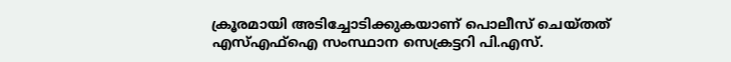ക്രൂരമായി അടിച്ചോടിക്കുകയാണ് പൊലീസ് ചെയ്തത് എസ്എഫ്ഐ സംസ്ഥാന സെക്രട്ടറി പി.എസ്.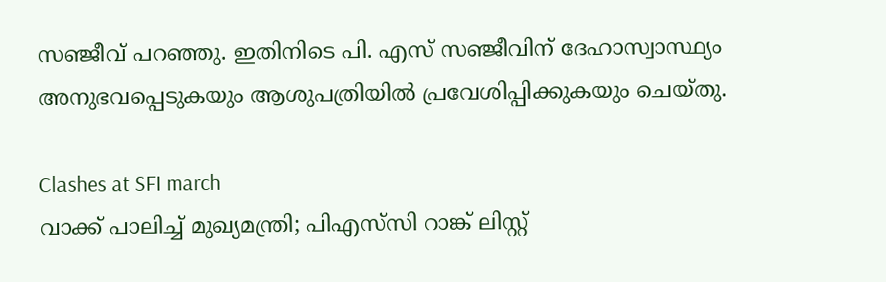സഞ്ജീവ് പറഞ്ഞു. ഇതിനിടെ പി. എസ് സഞ്ജീവിന് ദേഹാസ്വാസ്ഥ്യം അനുഭവപ്പെടുകയും ആശുപത്രിയിൽ പ്രവേശിപ്പിക്കുകയും ചെയ്തു.

Clashes at SFI march
വാക്ക് പാലിച്ച് മുഖ്യമന്ത്രി; പിഎസ്‍സി റാങ്ക് ലിസ്റ്റ്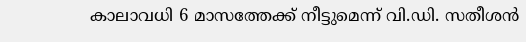കാലാവധി 6 മാസത്തേക്ക് നീട്ടുമെന്ന് വി.ഡി. സതീശൻ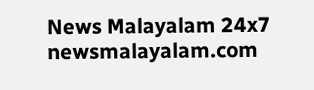News Malayalam 24x7
newsmalayalam.com